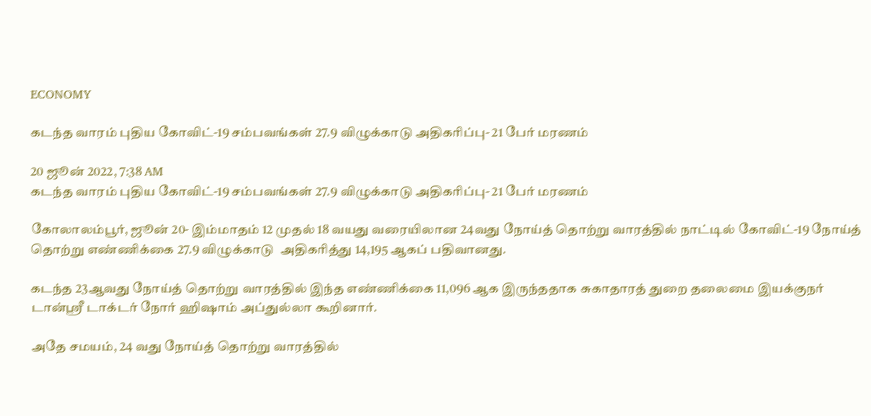ECONOMY

கடந்த வாரம் புதிய கோவிட்-19 சம்பவங்கள் 27.9 விழுக்காடு அதிகரிப்பு- 21 பேர் மரணம்

20 ஜூன் 2022, 7:38 AM
கடந்த வாரம் புதிய கோவிட்-19 சம்பவங்கள் 27.9 விழுக்காடு அதிகரிப்பு- 21 பேர் மரணம்

கோலாலம்பூர், ஜூன் 20- இம்மாதம் 12 முதல் 18 வயது வரையிலான 24வது நோய்த் தொற்று வாரத்தில் நாட்டில் கோவிட்-19 நோய்த் தொற்று எண்ணிக்கை 27.9 விழுக்காடு  அதிகரித்து 14,195 ஆகப் பதிவானது.

கடந்த 23ஆவது நோய்த் தொற்று வாரத்தில் இந்த எண்ணிக்கை 11,096 ஆக இருந்ததாக சுகாதாரத் துறை தலைமை இயக்குநர் டான்ஸ்ரீ டாக்டர் நோர் ஹிஷாம் அப்துல்லா கூறினார்.

அதே சமயம், 24 வது நோய்த் தொற்று வாரத்தில்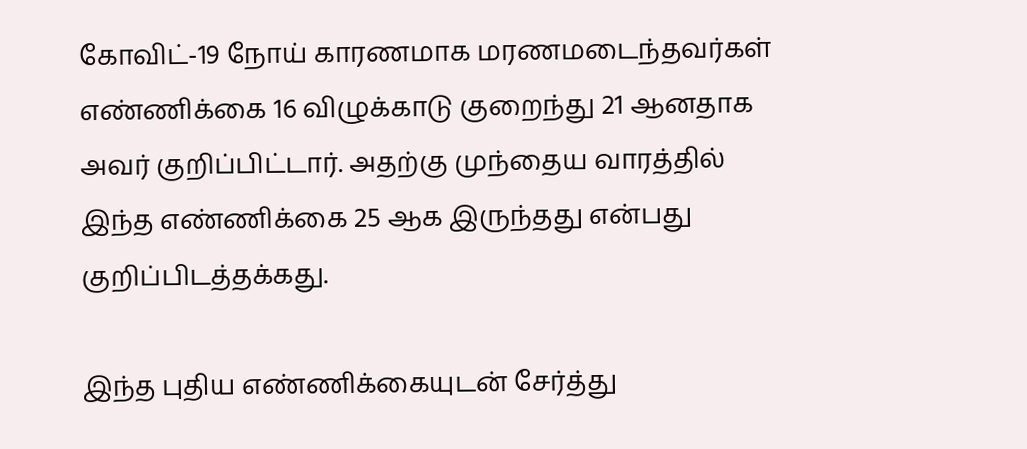கோவிட்-19 நோய் காரணமாக மரணமடைந்தவர்கள் எண்ணிக்கை 16 விழுக்காடு குறைந்து 21 ஆனதாக அவர் குறிப்பிட்டார். அதற்கு முந்தைய வாரத்தில் இந்த எண்ணிக்கை 25 ஆக இருந்தது என்பது குறிப்பிடத்தக்கது.

இந்த புதிய எண்ணிக்கையுடன் சேர்த்து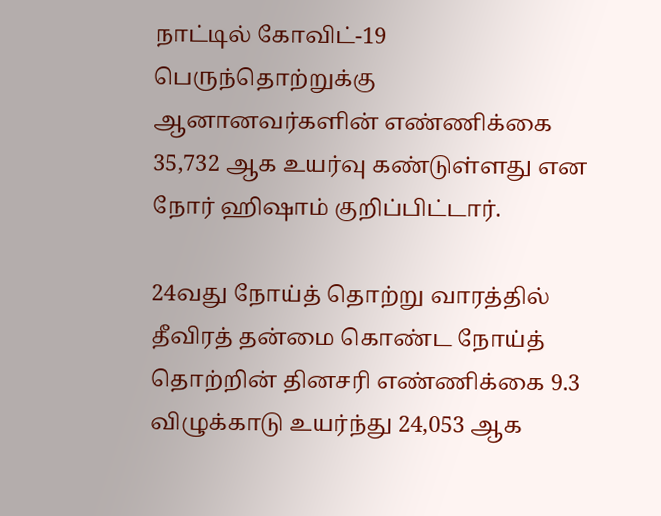நாட்டில் கோவிட்-19 பெருந்தொற்றுக்கு ஆனானவர்களின் எண்ணிக்கை 35,732 ஆக உயர்வு கண்டுள்ளது என நோர் ஹிஷாம் குறிப்பிட்டார்.

24வது நோய்த் தொற்று வாரத்தில் தீவிரத் தன்மை கொண்ட நோய்த் தொற்றின் தினசரி எண்ணிக்கை 9.3 விழுக்காடு உயர்ந்து 24,053 ஆக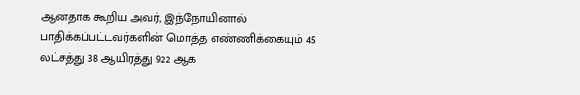ஆனதாக கூறிய அவர், இந்நோயினால் பாதிக்கப்பட்டவர்களின் மொத்த எண்ணிக்கையும் 45 லட்சத்து 38 ஆயிரத்து 922 ஆக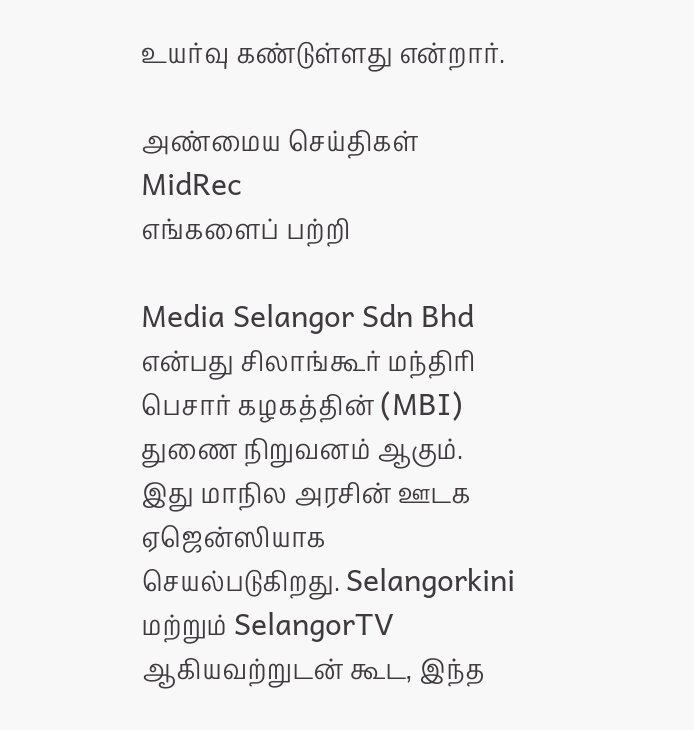உயர்வு கண்டுள்ளது என்றார்.

அண்மைய செய்திகள்
MidRec
எங்களைப் பற்றி

Media Selangor Sdn Bhd என்பது சிலாங்கூர் மந்திரி பெசார் கழகத்தின் (MBI) துணை நிறுவனம் ஆகும். இது மாநில அரசின் ஊடக ஏஜென்ஸியாக செயல்படுகிறது. Selangorkini மற்றும் SelangorTV ஆகியவற்றுடன் கூட, இந்த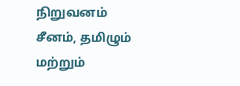நிறுவனம் சீனம், தமிழும் மற்றும்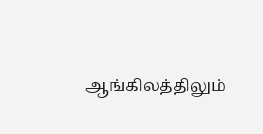ஆங்கிலத்திலும்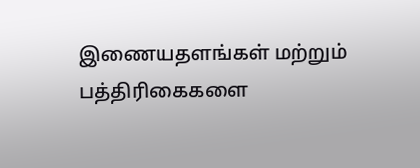இணையதளங்கள் மற்றும் பத்திரிகைகளை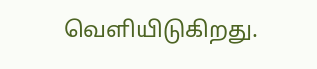வெளியிடுகிறது.